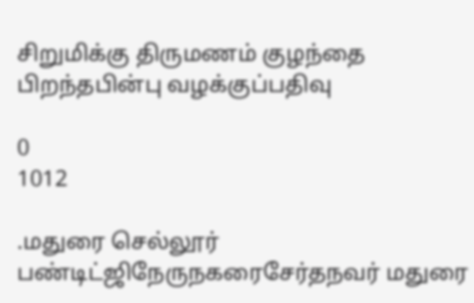சிறுமிக்கு திருமணம் குழந்தை பிறந்தபின்பு வழக்குப்பதிவு

0
1012

.மதுரை செல்லூர் பண்டிட்ஜிநேருநகரைசேர்தநவர் மதுரை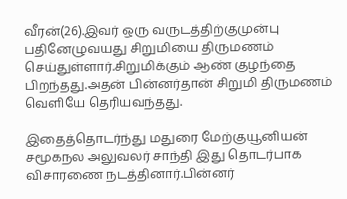வீரன்(26).இவர் ஒரு வருடத்திற்குமுன்பு பதினேழுவயது சிறுமியை திருமணம் செய்துள்ளார்.சிறுமிக்கும் ஆண் குழந்தை பிறந்தது.அதன் பின்னர்தான் சிறுமி திருமணம் வெளியே தெரியவந்தது.

இதைத்தொடர்ந்து மதுரை மேற்குயூனியன் சமூகநல அலுவலர் சாந்தி இது தொடர்பாக விசாரணை நடத்தினார்.பின்னர்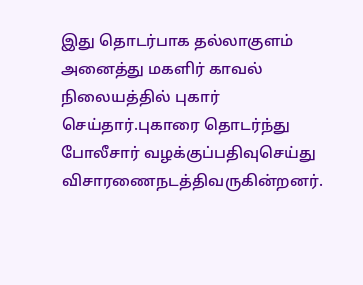இது தொடர்பாக தல்லாகுளம் அனைத்து மகளிர் காவல் நிலையத்தில் புகார் செய்தார்.புகாரை தொடர்ந்து போலீசார் வழக்குப்பதிவுசெய்து விசாரணைநடத்திவருகின்றனர்.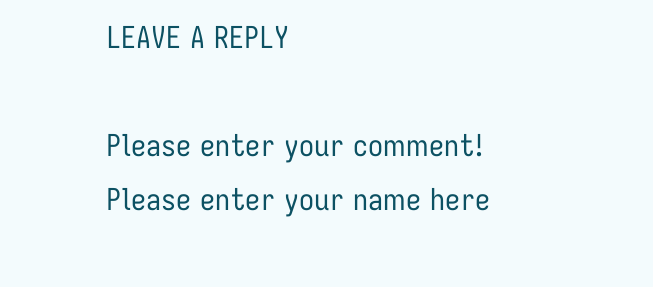LEAVE A REPLY

Please enter your comment!
Please enter your name here